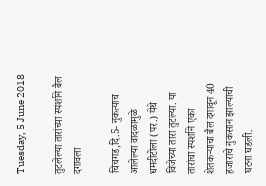Tuesday, 5 June 2018

तुटलेल्या तारांच्या स्पर्शाने बैल दगावला

चिचगड,दि.5- नुकत्याच आलेल्या वादळामुळे धमदीटोला (पर.) येथे विजेच्या तारा तुटल्या. या तारांचा स्पर्शाने एका शेतकऱ्याचा बैल दगावून 40 हजाराचे नुकसान झाल्याची घटना घडली.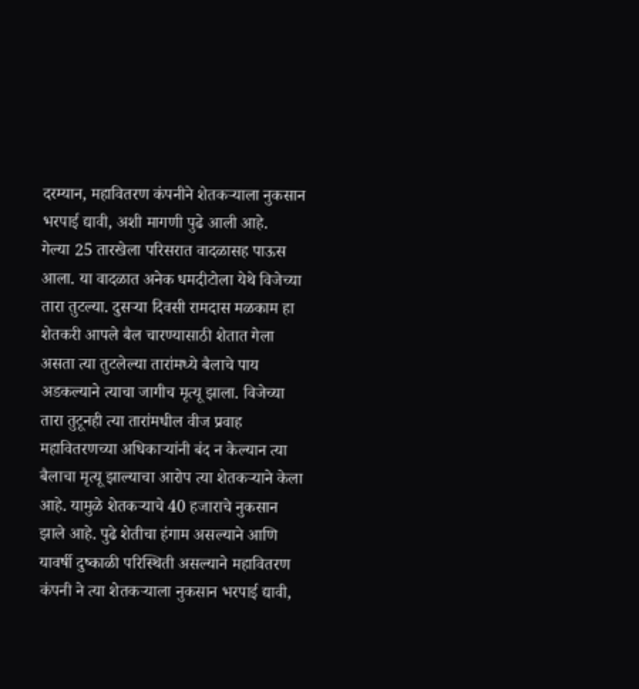दरम्यान, महावितरण कंपनीने शेतकऱ्याला नुकसान भरपाई द्यावी, अशी मागणी पुढे आली आहे.
गेल्या 25 तारखेला परिसरात वादळासह पाऊस आला. या वादळात अनेक धमदीटोला येथे विजेच्या तारा तुटल्या. दुसऱ्या दिवसी रामदास मळकाम हा शेतकरी आपले बैल चारण्यासाठी शेतात गेला असता त्या तुटलेल्या तारांमध्ये बैलाचे पाय अडकल्याने त्याचा जागीच मृत्यू झाला. विजेच्या तारा तुटूनही त्या तारांमधील वीज प्रवाह महावितरणच्या अधिकाऱ्यांनी बंद न केल्यान त्या बैलाचा मृत्यू झाल्याचा आरोप त्या शेतकऱ्याने केला आहे. यामुळे शेतकऱ्याचे 40 हजाराचे नुकसान झाले आहे. पुढे शेतीचा हंगाम असल्याने आणि यावर्षी दुष्काळी परिस्थिती असल्याने महावितरण कंपनी ने त्या शेतकऱ्याला नुकसान भरपाई द्यावी,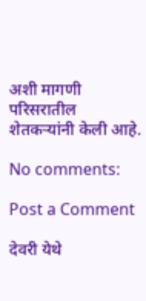अशी मागणी परिसरातील शेतकऱ्यांनी केली आहे.

No comments:

Post a Comment

देवरी येथे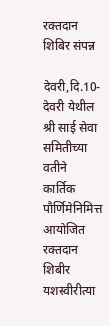रक्तदान शिबिर संपन्न

देवरी,दि.10- देवरी येथील श्री साई सेवा समितीच्या वतीने कार्तिक पौर्णिमेनिमित्त आयोजित रक्तदान शिबीर यशस्वीरीत्या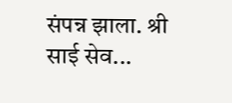संपन्न झाला. श्री साई सेव...